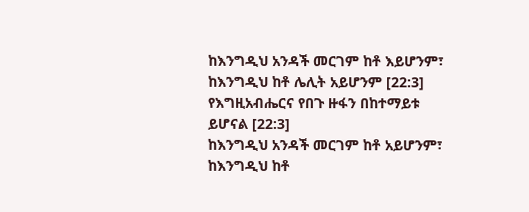ከእንግዲህ አንዳች መርገም ከቶ እይሆንም፣ ከእንግዲህ ከቶ ሌሊት አይሆንም [22:3]
የእግዚአብሔርና የበጉ ዙፋን በከተማይቱ ይሆናል [22:3]
ከእንግዲህ አንዳች መርገም ከቶ አይሆንም፣ ከእንግዲህ ከቶ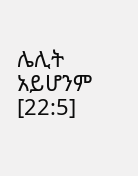ሌሊት አይሆንም [22:5]